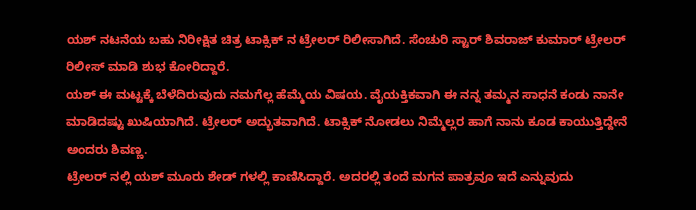ಯಶ್ ನಟನೆಯ ಬಹು ನಿರೀಕ್ಷಿತ ಚಿತ್ರ ಟಾಕ್ಸಿಕ್ ನ ಟ್ರೇಲರ್ ರಿಲೀಸಾಗಿದೆ. ಸೆಂಚುರಿ ಸ್ಟಾರ್ ಶಿವರಾಜ್ ಕುಮಾರ್ ಟ್ರೇಲರ್ ರಿಲೀಸ್ ಮಾಡಿ ಶುಭ ಕೋರಿದ್ದಾರೆ.
ಯಶ್ ಈ ಮಟ್ಟಕ್ಕೆ ಬೆಳೆದಿರುವುದು ನಮಗೆಲ್ಲ ಹೆಮ್ಮೆಯ ವಿಷಯ. ವೈಯಕ್ತಿಕವಾಗಿ ಈ ನನ್ನ ತಮ್ಮನ ಸಾಧನೆ ಕಂಡು ನಾನೇ ಮಾಡಿದಷ್ಟು ಖುಷಿಯಾಗಿದೆ. ಟ್ರೇಲರ್ ಅದ್ಭುತವಾಗಿದೆ. ಟಾಕ್ಸಿಕ್ ನೋಡಲು ನಿಮ್ಮೆಲ್ಲರ ಹಾಗೆ ನಾನು ಕೂಡ ಕಾಯುತ್ತಿದ್ದೇನೆ ಅಂದರು ಶಿವಣ್ಣ.
ಟ್ರೇಲರ್ ನಲ್ಲಿ ಯಶ್ ಮೂರು ಶೇಡ್ ಗಳಲ್ಲಿ ಕಾಣಿಸಿದ್ದಾರೆ. ಅದರಲ್ಲಿ ತಂದೆ ಮಗನ ಪಾತ್ರವೂ ಇದೆ ಎನ್ನುವುದು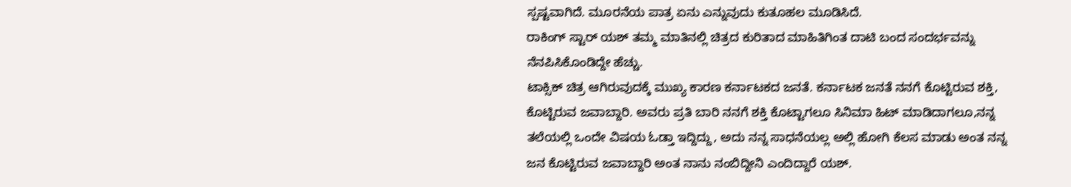ಸ್ಪಷ್ಟವಾಗಿದೆ. ಮೂರನೆಯ ಪಾತ್ರ ಏನು ಎನ್ನುವುದು ಕುತೂಹಲ ಮೂಡಿಸಿದೆ.
ರಾಕಿಂಗ್ ಸ್ಟಾರ್ ಯಶ್ ತಮ್ಮ ಮಾತಿನಲ್ಲಿ ಚಿತ್ರದ ಕುರಿತಾದ ಮಾಹಿತಿಗಿಂತ ದಾಟಿ ಬಂದ ಸಂದರ್ಭವನ್ನು ನೆನಪಿಸಿಕೊಂಡಿದ್ದೇ ಹೆಚ್ಚು.
ಟಾಕ್ಸಿಕ್ ಚಿತ್ರ ಆಗಿರುವುದಕ್ಕೆ ಮುಖ್ಯ ಕಾರಣ ಕರ್ನಾಟಕದ ಜನತೆ. ಕರ್ನಾಟಕ ಜನತೆ ನನಗೆ ಕೊಟ್ಟಿರುವ ಶಕ್ತಿ, ಕೊಟ್ಟಿರುವ ಜವಾಬ್ದಾರಿ. ಅವರು ಪ್ರತಿ ಬಾರಿ ನನಗೆ ಶಕ್ತಿ ಕೊಟ್ಟಾಗಲೂ ಸಿನಿಮಾ ಹಿಟ್ ಮಾಡಿದಾಗಲೂ,ನನ್ನ ತಲೆಯಲ್ಲಿ ಒಂದೇ ವಿಷಯ ಓಡ್ತಾ ಇದ್ದಿದ್ದು, ಅದು ನನ್ನ ಸಾಧನೆಯಲ್ಲ ಅಲ್ಲಿ ಹೋಗಿ ಕೆಲಸ ಮಾಡು ಅಂತ ನನ್ನ ಜನ ಕೊಟ್ಟಿರುವ ಜವಾಬ್ದಾರಿ ಅಂತ ನಾನು ನಂಬಿದ್ದೀನಿ ಎಂದಿದ್ದಾರೆ ಯಶ್.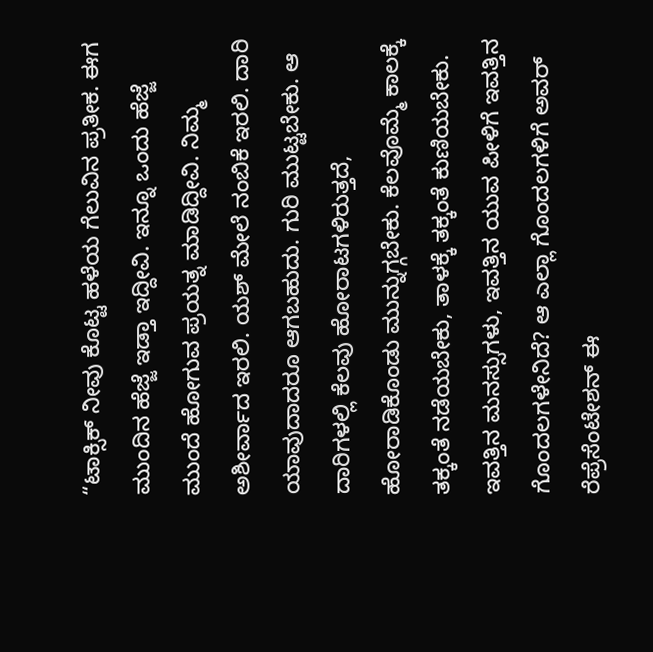“ಟಾಕ್ಸಿಕ್ ನೀವು ಕೊಟ್ಟ ಹಳೆಯ ಗೆಲುವಿನ ಪ್ರತೀಕ. ಈಗ ಮುಂದಿನ ಹೆಜ್ಜೆ ಇಡ್ತಾ ಇದ್ದೀವಿ. ಇನ್ನೂ ಒಂದು ಹೆಜ್ಜೆ ಮುಂದೆ ಹೋಗುವ ಪ್ರಯತ್ನ ಮಾಡಿದ್ದೀವಿ. ನಿಮ್ಮ ಅಶೀರ್ವಾದ ಇರಲಿ. ಯಶ್ ಮೇಲೆ ನಂಬಿಕೆ ಇರಲಿ. ದಾರಿ ಯಾವುದಾದರೂ ಆಗಬಹುದು. ಗುರಿ ಮುಟ್ಟಬೇಕು. ಆ ದಾರಿಗಳಲ್ಲಿ ಕೆಲವು ಹೋರಾಟಗಳಿರುತ್ತದೆ, ಹೋರಾಡಿಕೊಂಡು ಮುನ್ನುಗ್ಗಬೇಕು. ಕೆಲವೊಮ್ಮೆ ಕಾಲಕ್ಕೆ ತಕ್ಕಂತೆ ನಡೆಯಬೇಕು, ತಾಳಕ್ಕೆ ತಕ್ಕಂತೆ ಕುಣಿಯಬೇಕು. ಇವತ್ತಿನ ಮನಸ್ಸುಗಳು, ಇವತ್ತಿನ ಯುವ ಪೀಳಿಗೆ ಇವತ್ತಿನ ಗೊಂದಲಗಳೇನಿದೆ? ಆ ಎಲ್ಲಾ ಗೊಂದಲಗಳಿಗೆ ಅವರ್ ರೆಪ್ರೆಸೆಂಟೇಶನ್ ಈ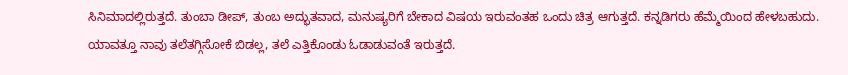ಸಿನಿಮಾದಲ್ಲಿರುತ್ತದೆ. ತುಂಬಾ ಡೀಪ್, ತುಂಬ ಅದ್ಭುತವಾದ, ಮನುಷ್ಯರಿಗೆ ಬೇಕಾದ ವಿಷಯ ಇರುವಂತಹ ಒಂದು ಚಿತ್ರ ಆಗುತ್ತದೆ. ಕನ್ನಡಿಗರು ಹೆಮ್ಮೆಯಿಂದ ಹೇಳಬಹುದು. ಯಾವತ್ತೂ ನಾವು ತಲೆತಗ್ಗಿಸೋಕೆ ಬಿಡಲ್ಲ, ತಲೆ ಎತ್ತಿಕೊಂಡು ಓಡಾಡುವಂತೆ ಇರುತ್ತದೆ.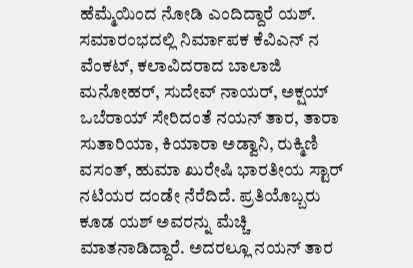ಹೆಮ್ಮೆಯಿಂದ ನೋಡಿ ಎಂದಿದ್ದಾರೆ ಯಶ್.
ಸಮಾರಂಭದಲ್ಲಿ ನಿರ್ಮಾಪಕ ಕೆವಿಎನ್ ನ ವೆಂಕಟ್, ಕಲಾವಿದರಾದ ಬಾಲಾಜಿ ಮನೋಹರ್, ಸುದೇವ್ ನಾಯರ್, ಅಕ್ಷಯ್ ಒಬೆರಾಯ್ ಸೇರಿದಂತೆ ನಯನ್ ತಾರ, ತಾರಾ ಸುತಾರಿಯಾ, ಕಿಯಾರಾ ಅಡ್ವಾನಿ, ರುಕ್ಮಿಣಿ ವಸಂತ್, ಹುಮಾ ಖುರೇಷಿ ಭಾರತೀಯ ಸ್ಟಾರ್ ನಟಿಯರ ದಂಡೇ ನೆರೆದಿದೆ. ಪ್ರತಿಯೊಬ್ಬರು ಕೂಡ ಯಶ್ ಅವರನ್ನು ಮೆಚ್ಚಿ ಮಾತನಾಡಿದ್ದಾರೆ. ಅದರಲ್ಲೂ ನಯನ್ ತಾರ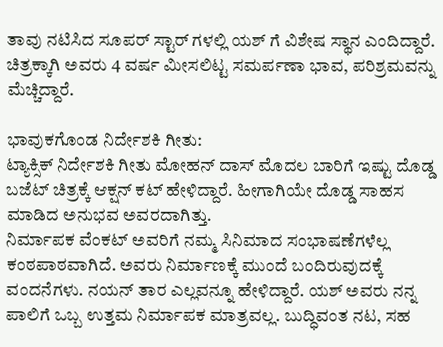ತಾವು ನಟಿಸಿದ ಸೂಪರ್ ಸ್ಟಾರ್ ಗಳಲ್ಲಿ ಯಶ್ ಗೆ ವಿಶೇಷ ಸ್ಥಾನ ಎಂದಿದ್ದಾರೆ. ಚಿತ್ರಕ್ಕಾಗಿ ಅವರು 4 ವರ್ಷ ಮೀಸಲಿಟ್ಟ ಸಮರ್ಪಣಾ ಭಾವ, ಪರಿಶ್ರಮವನ್ನು ಮೆಚ್ಚಿದ್ದಾರೆ.

ಭಾವುಕಗೊಂಡ ನಿರ್ದೇಶಕಿ ಗೀತು:
ಟ್ಯಾಕ್ಸಿಕ್ ನಿರ್ದೇಶಕಿ ಗೀತು ಮೋಹನ್ ದಾಸ್ ಮೊದಲ ಬಾರಿಗೆ ಇಷ್ಟು ದೊಡ್ಡ ಬಜೆಟ್ ಚಿತ್ರಕ್ಕೆ ಆಕ್ಷನ್ ಕಟ್ ಹೇಳಿದ್ದಾರೆ. ಹೀಗಾಗಿಯೇ ದೊಡ್ಡ ಸಾಹಸ ಮಾಡಿದ ಅನುಭವ ಅವರದಾಗಿತ್ತು.
ನಿರ್ಮಾಪಕ ವೆಂಕಟ್ ಅವರಿಗೆ ನಮ್ಮ ಸಿನಿಮಾದ ಸಂಭಾಷಣೆಗಳೆಲ್ಲ ಕಂಠಪಾಠವಾಗಿದೆ. ಅವರು ನಿರ್ಮಾಣಕ್ಕೆ ಮುಂದೆ ಬಂದಿರುವುದಕ್ಕೆ ವಂದನೆಗಳು. ನಯನ್ ತಾರ ಎಲ್ಲವನ್ನೂ ಹೇಳಿದ್ದಾರೆ. ಯಶ್ ಅವರು ನನ್ನ ಪಾಲಿಗೆ ಒಬ್ಬ ಉತ್ತಮ ನಿರ್ಮಾಪಕ ಮಾತ್ರವಲ್ಲ. ಬುದ್ಧಿವಂತ ನಟ, ಸಹ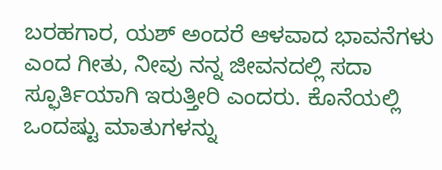ಬರಹಗಾರ, ಯಶ್ ಅಂದರೆ ಆಳವಾದ ಭಾವನೆಗಳು ಎಂದ ಗೀತು, ನೀವು ನನ್ನ ಜೀವನದಲ್ಲಿ ಸದಾ ಸ್ಫೂರ್ತಿಯಾಗಿ ಇರುತ್ತೀರಿ ಎಂದರು. ಕೊನೆಯಲ್ಲಿ ಒಂದಷ್ಟು ಮಾತುಗಳನ್ನು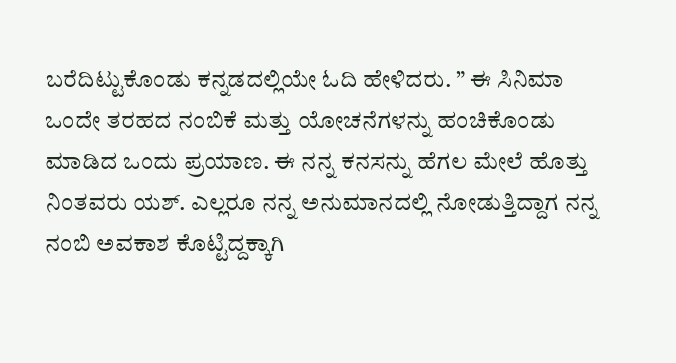ಬರೆದಿಟ್ಟುಕೊಂಡು ಕನ್ನಡದಲ್ಲಿಯೇ ಓದಿ ಹೇಳಿದರು. ” ಈ ಸಿನಿಮಾ ಒಂದೇ ತರಹದ ನಂಬಿಕೆ ಮತ್ತು ಯೋಚನೆಗಳನ್ನು ಹಂಚಿಕೊಂಡು ಮಾಡಿದ ಒಂದು ಪ್ರಯಾಣ. ಈ ನನ್ನ ಕನಸನ್ನು ಹೆಗಲ ಮೇಲೆ ಹೊತ್ತು ನಿಂತವರು ಯಶ್. ಎಲ್ಲರೂ ನನ್ನ ಅನುಮಾನದಲ್ಲಿ ನೋಡುತ್ತಿದ್ದಾಗ ನನ್ನ ನಂಬಿ ಅವಕಾಶ ಕೊಟ್ಟಿದ್ದಕ್ಕಾಗಿ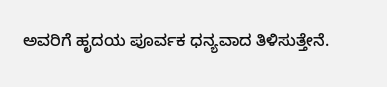ಅವರಿಗೆ ಹೃದಯ ಪೂರ್ವಕ ಧನ್ಯವಾದ ತಿಳಿಸುತ್ತೇನೆ.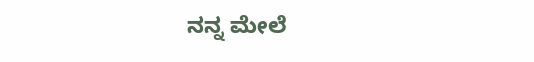ನನ್ನ ಮೇಲೆ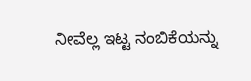ನೀವೆಲ್ಲ ಇಟ್ಟ ನಂಬಿಕೆಯನ್ನು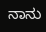ನಾನು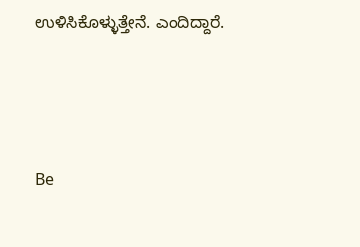ಉಳಿಸಿಕೊಳ್ಳುತ್ತೇನೆ. ಎಂದಿದ್ದಾರೆ.





Be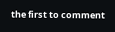the first to comment